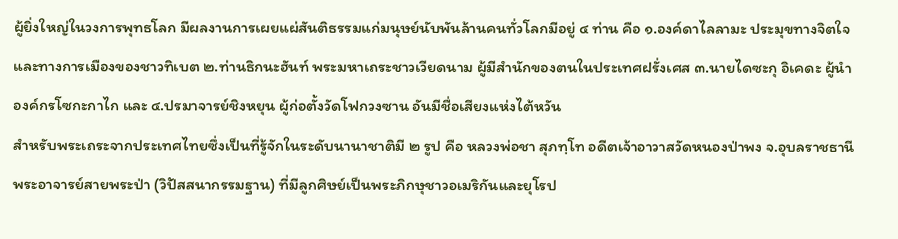ผู้ยิ่งใหญ่ในวงการพุทธโลก มีผลงานการเผยแผ่สันติธรรมแก่มนุษย์นับพันล้านคนทั่วโลกมีอยู่ ๔ ท่าน คือ ๑.องค์ดาไลลามะ ประมุขทางจิตใจและทางการเมืองของชาวทิเบต ๒.ท่านธิกนะฮันท์ พระมหาเถระชาวเวียดนาม ผู้มีสำนักของตนในประเทศฝรั่งเศส ๓.นายไดซะกุ อิเคดะ ผู้นำองค์กรโซกะกาไก และ ๔.ปรมาจารย์ชิงหยุน ผู้ก่อตั้งวัดโฟกวงซาน อันมีชื่อเสียงแห่งไต้หวัน
สำหรับพระเถระจากประเทศไทยซึ่งเป็นที่รู้จักในระดับนานาชาติมี ๒ รูป คือ หลวงพ่อชา สุภทฺโท อดีตเจ้าอาวาสวัดหนองป่าพง จ.อุบลราชธานี พระอาจารย์สายพระป่า (วิปัสสนากรรมฐาน) ที่มีลูกศิษย์เป็นพระภิกษุชาวอเมริกันและยุโรป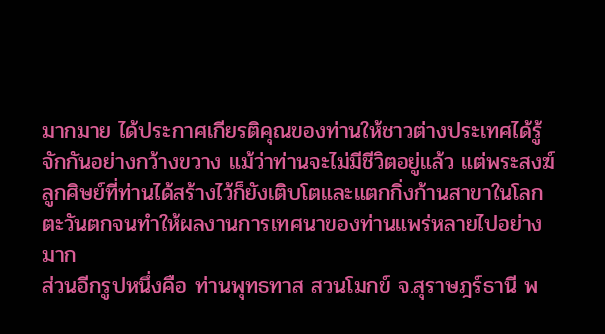มากมาย ได้ประกาศเกียรติคุณของท่านให้ชาวต่างประเทศได้รู้จักกันอย่างกว้างขวาง แม้ว่าท่านจะไม่มีชีวิตอยู่แล้ว แต่พระสงฆ์ลูกศิษย์ที่ท่านได้สร้างไว้ก็ยังเติบโตและแตกกิ่งก้านสาขาในโลกตะวันตกจนทำให้ผลงานการเทศนาของท่านแพร่หลายไปอย่างมาก
ส่วนอีกรูปหนึ่งคือ ท่านพุทธทาส สวนโมกข์ จ.สุราษฎร์ธานี พ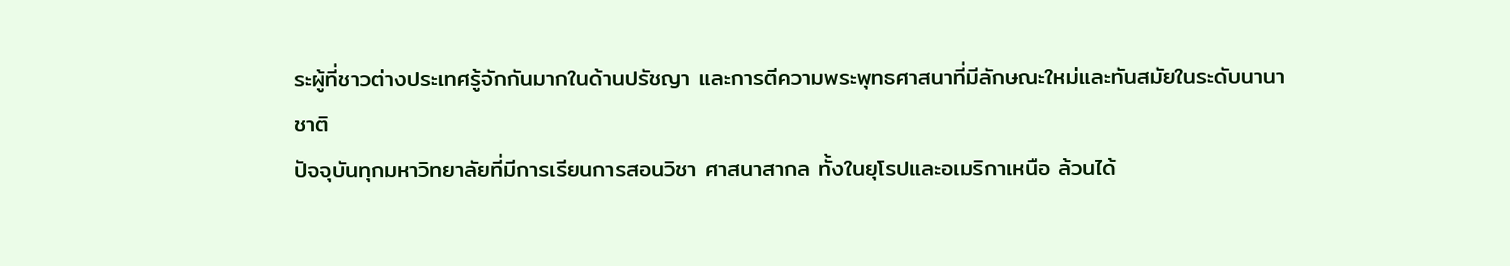ระผู้ที่ชาวต่างประเทศรู้จักกันมากในด้านปรัชญา และการตีความพระพุทธศาสนาที่มีลักษณะใหม่และทันสมัยในระดับนานาชาติ
ปัจจุบันทุกมหาวิทยาลัยที่มีการเรียนการสอนวิชา ศาสนาสากล ทั้งในยุโรปและอเมริกาเหนือ ล้วนได้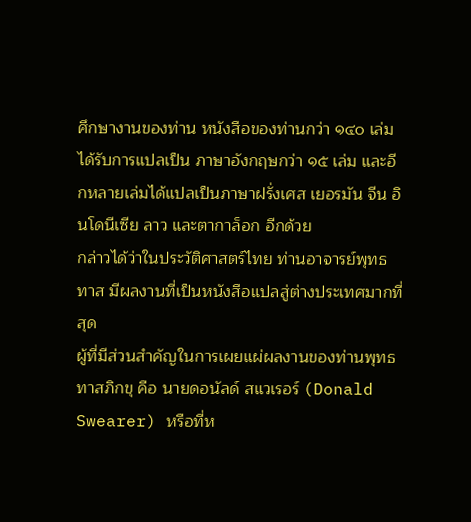ศึกษางานของท่าน หนังสือของท่านกว่า ๑๔๐ เล่ม ได้รับการแปลเป็น ภาษาอังกฤษกว่า ๑๕ เล่ม และอีกหลายเล่มได้แปลเป็นภาษาฝรั่งเศส เยอรมัน จีน อินโดนีเซีย ลาว และตากาล็อก อีกด้วย
กล่าวได้ว่าในประวัติศาสตร์ไทย ท่านอาจารย์พุทธทาส มีผลงานที่เป็นหนังสือแปลสู่ต่างประเทศมากที่สุด
ผู้ที่มีส่วนสำคัญในการเผยแผ่ผลงานของท่านพุทธทาสภิกขุ คือ นายดอนัลด์ สแวเรอร์ (Donald Swearer) หรือที่ห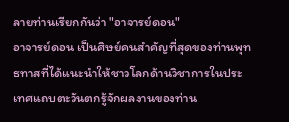ลายท่านเรียกกันว่า "อาจารย์ดอน"
อาจารย์ดอน เป็นศิษย์คนสำคัญที่สุดของท่านพุทธทาสที่ได้แนะนำให้ชาวโลกด้านวิชาการในประเทศแถบตะวันตกรู้จักผลงานของท่าน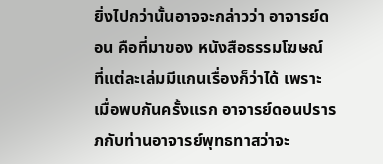ยิ่งไปกว่านั้นอาจจะกล่าวว่า อาจารย์ดอน คือที่มาของ หนังสือธรรมโฆษณ์ ที่แต่ละเล่มมีแกนเรื่องก็ว่าได้ เพราะเมื่อพบกันครั้งแรก อาจารย์ดอนปรารภกับท่านอาจารย์พุทธทาสว่าจะ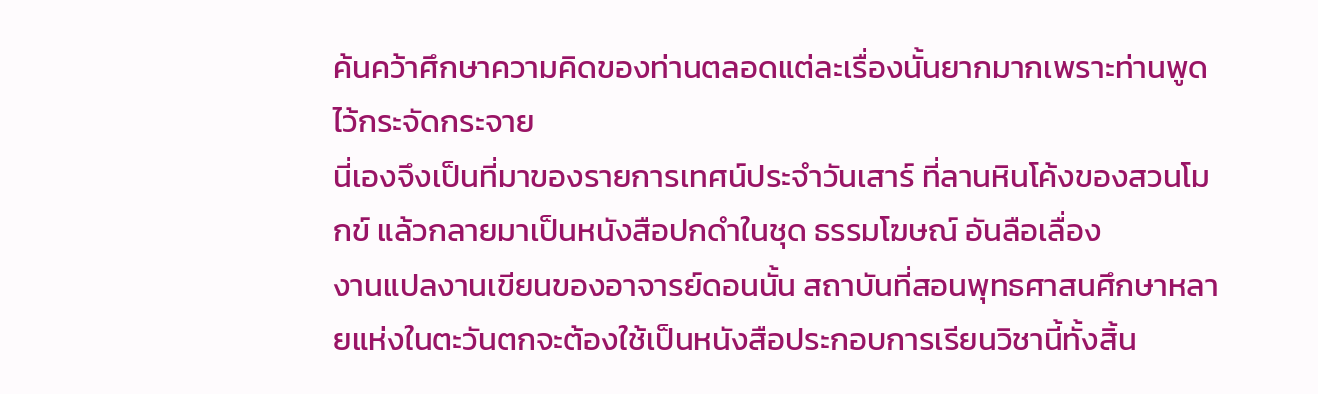ค้นคว้าศึกษาความคิดของท่านตลอดแต่ละเรื่องนั้นยากมากเพราะท่านพูดไว้กระจัดกระจาย
นี่เองจึงเป็นที่มาของรายการเทศน์ประจำวันเสาร์ ที่ลานหินโค้งของสวนโมกข์ แล้วกลายมาเป็นหนังสือปกดำในชุด ธรรมโฆษณ์ อันลือเลื่อง
งานแปลงานเขียนของอาจารย์ดอนนั้น สถาบันที่สอนพุทธศาสนศึกษาหลายแห่งในตะวันตกจะต้องใช้เป็นหนังสือประกอบการเรียนวิชานี้ทั้งสิ้น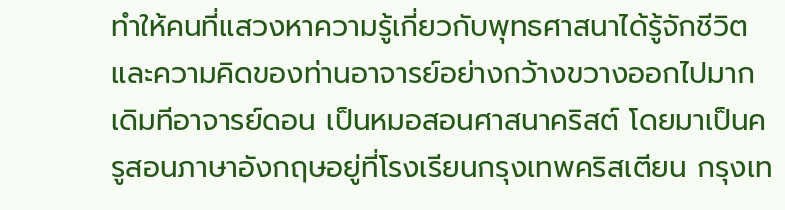ทำให้คนที่แสวงหาความรู้เกี่ยวกับพุทธศาสนาได้รู้จักชีวิตและความคิดของท่านอาจารย์อย่างกว้างขวางออกไปมาก
เดิมทีอาจารย์ดอน เป็นหมอสอนศาสนาคริสต์ โดยมาเป็นครูสอนภาษาอังกฤษอยู่ที่โรงเรียนกรุงเทพคริสเตียน กรุงเท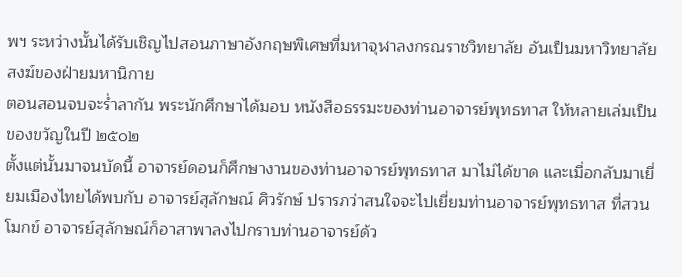พฯ ระหว่างนั้นได้รับเชิญไปสอนภาษาอังกฤษพิเศษที่มหาจุฬาลงกรณราชวิทยาลัย อันเป็นมหาวิทยาลัยสงฆ์ของฝ่ายมหานิกาย
ตอนสอนจบจะร่ำลากัน พระนักศึกษาได้มอบ หนังสือธรรมะของท่านอาจารย์พุทธทาส ให้หลายเล่มเป็นของขวัญในปี ๒๕๐๒
ตั้งแต่นั้นมาจนบัดนี้ อาจารย์ดอนก็ศึกษางานของท่านอาจารย์พุทธทาส มาไม่ได้ขาด และเมื่อกลับมาเยี่ยมเมืองไทยได้พบกับ อาจารย์สุลักษณ์ ศิวรักษ์ ปรารภว่าสนใจจะไปเยี่ยมท่านอาจารย์พุทธทาส ที่สวนโมกข์ อาจารย์สุลักษณ์ก็อาสาพาลงไปกราบท่านอาจารย์ด้ว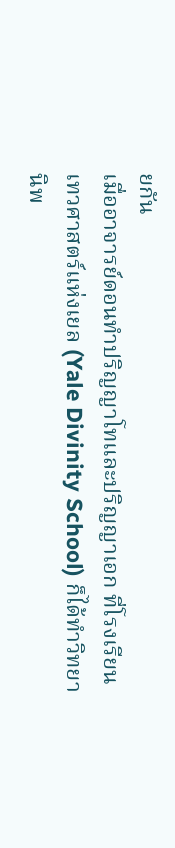ยกัน
เมื่ออาจารย์ดอนทำปริญญาโทและปริญญาเอก ที่โรงเรียนเทวศาสตร์แห่งเยล (Yale Divinity School) ก็ได้ทำวิทยานิพ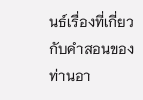นธ์เรื่องที่เกี่ยวกับคำสอนของท่านอา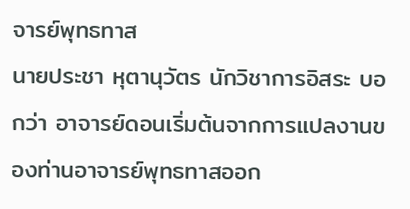จารย์พุทธทาส
นายประชา หุตานุวัตร นักวิชาการอิสระ บอกว่า อาจารย์ดอนเริ่มต้นจากการแปลงานของท่านอาจารย์พุทธทาสออก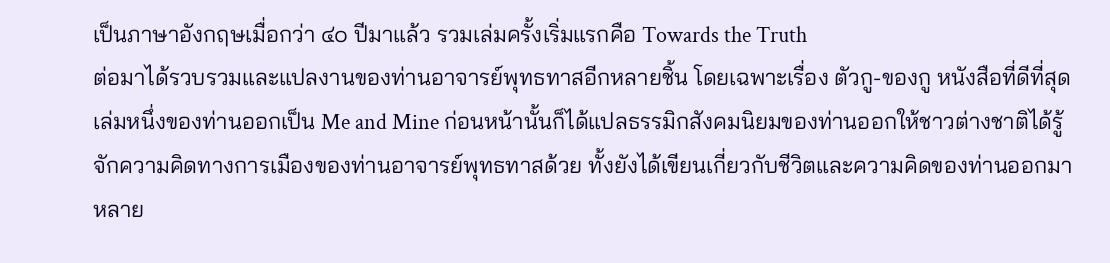เป็นภาษาอังกฤษเมื่อกว่า ๔๐ ปีมาแล้ว รวมเล่มครั้งเริ่มแรกคือ Towards the Truth
ต่อมาได้รวบรวมและแปลงานของท่านอาจารย์พุทธทาสอีกหลายชิ้น โดยเฉพาะเรื่อง ตัวกู-ของกู หนังสือที่ดีที่สุดเล่มหนึ่งของท่านออกเป็น Me and Mine ก่อนหน้านั้นก็ได้แปลธรรมิกสังคมนิยมของท่านออกให้ชาวต่างชาติได้รู้จักความคิดทางการเมืองของท่านอาจารย์พุทธทาสด้วย ทั้งยังได้เขียนเกี่ยวกับชีวิตและความคิดของท่านออกมาหลาย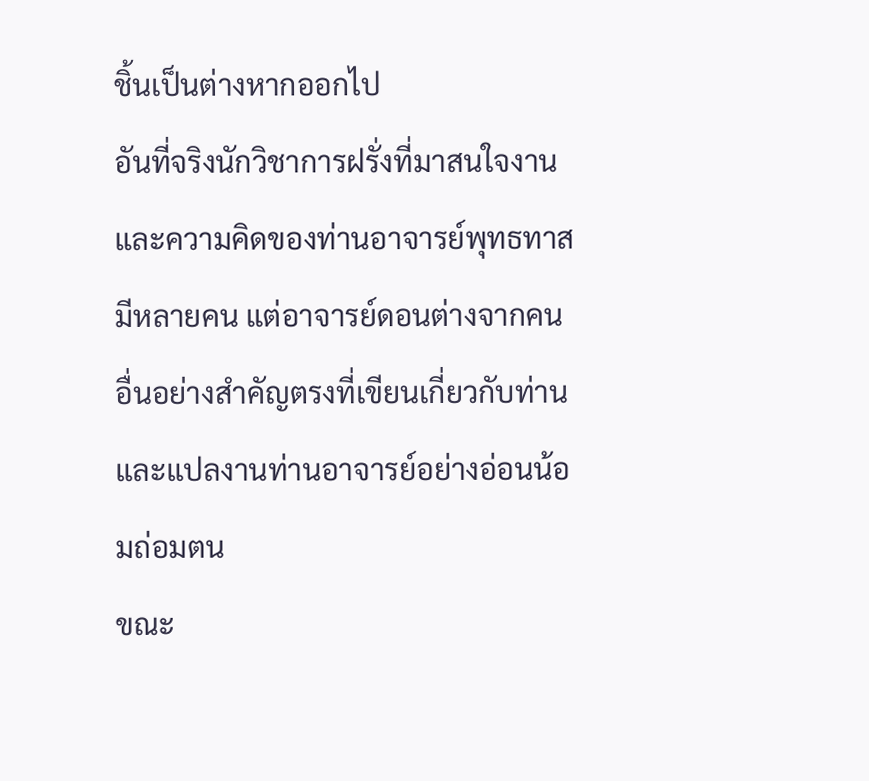ชิ้นเป็นต่างหากออกไป
อันที่จริงนักวิชาการฝรั่งที่มาสนใจงานและความคิดของท่านอาจารย์พุทธทาสมีหลายคน แต่อาจารย์ดอนต่างจากคนอื่นอย่างสำคัญตรงที่เขียนเกี่ยวกับท่านและแปลงานท่านอาจารย์อย่างอ่อนน้อมถ่อมตน
ขณะ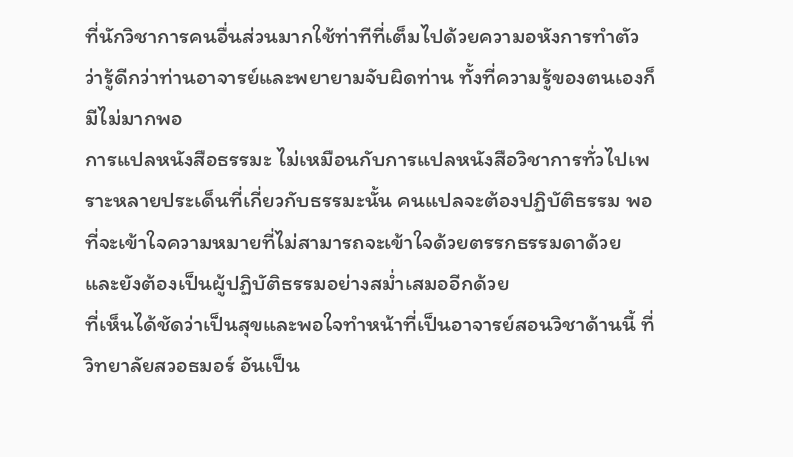ที่นักวิชาการคนอื่นส่วนมากใช้ท่าทีที่เต็มไปด้วยความอหังการทำตัวว่ารู้ดีกว่าท่านอาจารย์และพยายามจับผิดท่าน ทั้งที่ความรู้ของตนเองก็มีไม่มากพอ
การแปลหนังสือธรรมะ ไม่เหมือนกับการแปลหนังสือวิชาการทั่วไปเพราะหลายประเด็นที่เกี่ยวกับธรรมะนั้น คนแปลจะต้องปฏิบัติธรรม พอที่จะเข้าใจความหมายที่ไม่สามารถจะเข้าใจด้วยตรรกธรรมดาด้วย และยังต้องเป็นผู้ปฏิบัติธรรมอย่างสม่ำเสมออีกด้วย
ที่เห็นได้ชัดว่าเป็นสุขและพอใจทำหน้าที่เป็นอาจารย์สอนวิชาด้านนี้ ที่วิทยาลัยสวอธมอร์ อันเป็น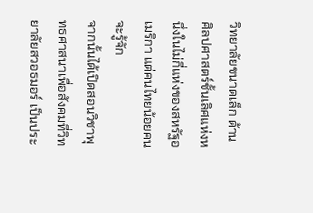วิทยาลัยขนาดเล็ก ด้านศิลปศาสตร์ชั้นเลิศแห่งหนึ่งในไม่กี่แห่งของสหรัฐอเมริกา แต่คนไทยน้อยคนจะรู้จัก
จากนั้นได้เปิดสอนวิชาพุทธศาสนาเพื่อสังคมที่วิทยาลัยสวอธมอร์ เป็นประ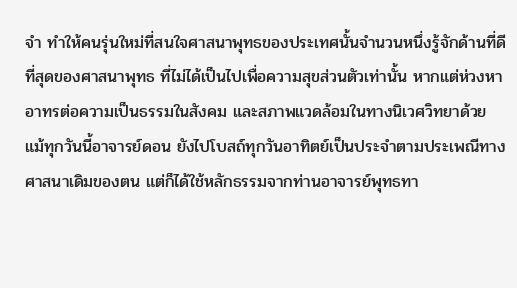จำ ทำให้คนรุ่นใหม่ที่สนใจศาสนาพุทธของประเทศนั้นจำนวนหนึ่งรู้จักด้านที่ดีที่สุดของศาสนาพุทธ ที่ไม่ได้เป็นไปเพื่อความสุขส่วนตัวเท่านั้น หากแต่ห่วงหาอาทรต่อความเป็นธรรมในสังคม และสภาพแวดล้อมในทางนิเวศวิทยาด้วย
แม้ทุกวันนี้อาจารย์ดอน ยังไปโบสถ์ทุกวันอาทิตย์เป็นประจำตามประเพณีทางศาสนาเดิมของตน แต่ก็ได้ใช้หลักธรรมจากท่านอาจารย์พุทธทา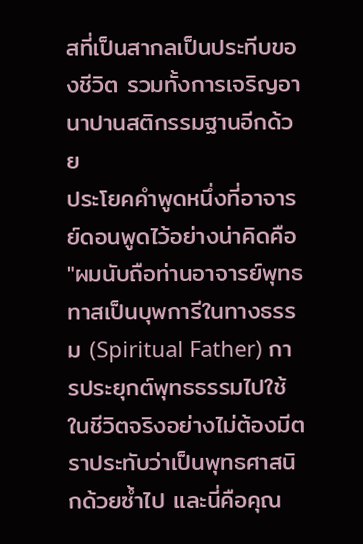สที่เป็นสากลเป็นประทีบของชีวิต รวมทั้งการเจริญอานาปานสติกรรมฐานอีกด้วย
ประโยคคำพูดหนึ่งที่อาจารย์ดอนพูดไว้อย่างน่าคิดคือ "ผมนับถือท่านอาจารย์พุทธทาสเป็นบุพการีในทางธรรม (Spiritual Father) การประยุกต์พุทธธรรมไปใช้ในชีวิตจริงอย่างไม่ต้องมีตราประทับว่าเป็นพุทธศาสนิกด้วยซ้ำไป และนี่คือคุณ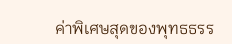ค่าพิเศษสุดของพุทธธรร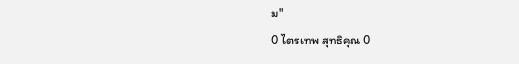ม"
0 ไตรเทพ สุทธิคุณ 0